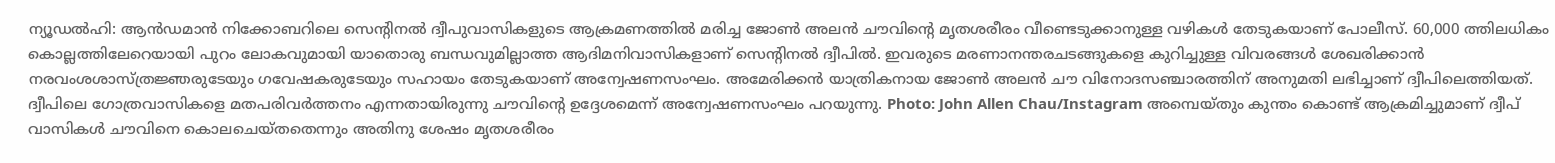ന്യൂഡൽഹി: ആൻഡമാൻ നിക്കോബറിലെ സെന്റിനൽ ദ്വീപുവാസികളുടെ ആക്രമണത്തിൽ മരിച്ച ജോൺ അലൻ ചൗവിന്റെ മൃതശരീരം വീണ്ടെടുക്കാനുള്ള വഴികൾ തേടുകയാണ് പോലീസ്. 60,000 ത്തിലധികം കൊല്ലത്തിലേറെയായി പുറം ലോകവുമായി യാതൊരു ബന്ധവുമില്ലാത്ത ആദിമനിവാസികളാണ് സെന്റിനൽ ദ്വീപിൽ. ഇവരുടെ മരണാനന്തരചടങ്ങുകളെ കുറിച്ചുള്ള വിവരങ്ങൾ ശേഖരിക്കാൻ നരവംശശാസ്ത്രജ്ഞരുടേയും ഗവേഷകരുടേയും സഹായം തേടുകയാണ് അന്വേഷണസംഘം. അമേരിക്കൻ യാത്രികനായ ജോൺ അലൻ ചൗ വിനോദസഞ്ചാരത്തിന് അനുമതി ലഭിച്ചാണ് ദ്വീപിലെത്തിയത്. ദ്വീപിലെ ഗോത്രവാസികളെ മതപരിവർത്തനം എന്നതായിരുന്നു ചൗവിന്റെ ഉദ്ദേശമെന്ന് അന്വേഷണസംഘം പറയുന്നു. Photo: John Allen Chau/Instagram അമ്പെയ്തും കുന്തം കൊണ്ട് ആക്രമിച്ചുമാണ് ദ്വീപ് വാസികൾ ചൗവിനെ കൊലചെയ്തതെന്നും അതിനു ശേഷം മൃതശരീരം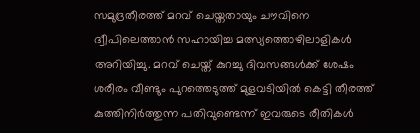സമുദ്രതീരത്ത് മറവ് ചെയ്തതായും ചൗവിനെ ദ്വീപിലെത്താൻ സഹായിച്ച മത്സ്യത്തൊഴിലാളികൾ അറിയിച്ചു. മറവ് ചെയ്ത് കുറച്ചു ദിവസങ്ങൾക്ക് ശേഷം ശരീരം വീണ്ടും പുറത്തെടുത്ത് മുളവടിയിൽ കെട്ടി തീരത്ത് കുത്തിനിർത്തുന്ന പതിവുണ്ടെന്ന് ഇവരുടെ രീതികൾ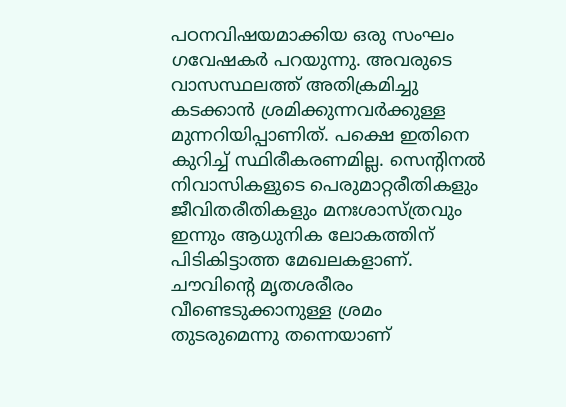പഠനവിഷയമാക്കിയ ഒരു സംഘം ഗവേഷകർ പറയുന്നു. അവരുടെ വാസസ്ഥലത്ത് അതിക്രമിച്ചു കടക്കാൻ ശ്രമിക്കുന്നവർക്കുള്ള മുന്നറിയിപ്പാണിത്. പക്ഷെ ഇതിനെ കുറിച്ച് സ്ഥിരീകരണമില്ല. സെന്റിനൽ നിവാസികളുടെ പെരുമാറ്റരീതികളും ജീവിതരീതികളും മനഃശാസ്ത്രവും ഇന്നും ആധുനിക ലോകത്തിന് പിടികിട്ടാത്ത മേഖലകളാണ്. ചൗവിന്റെ മൃതശരീരം വീണ്ടെടുക്കാനുള്ള ശ്രമം തുടരുമെന്നു തന്നെയാണ്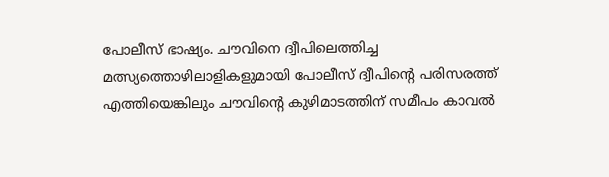പോലീസ് ഭാഷ്യം. ചൗവിനെ ദ്വീപിലെത്തിച്ച മത്സ്യത്തൊഴിലാളികളുമായി പോലീസ് ദ്വീപിന്റെ പരിസരത്ത് എത്തിയെങ്കിലും ചൗവിന്റെ കുഴിമാടത്തിന് സമീപം കാവൽ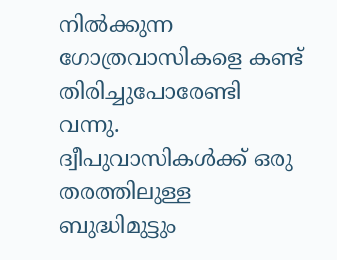നിൽക്കുന്ന ഗോത്രവാസികളെ കണ്ട് തിരിച്ചുപോരേണ്ടി വന്നു. ദ്വീപുവാസികൾക്ക് ഒരു തരത്തിലുള്ള ബുദ്ധിമുട്ടും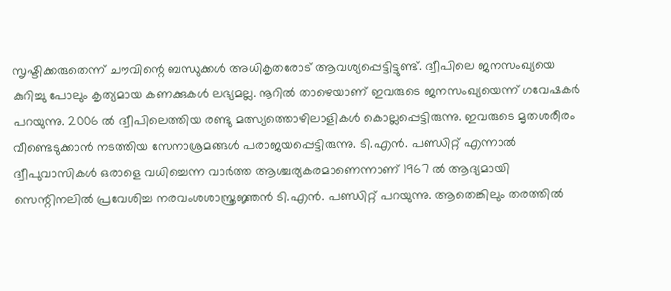സൃഷ്ടിക്കരുതെന്ന് ചൗവിന്റെ ബന്ധുക്കൾ അധികൃതരോട് ആവശ്യപ്പെട്ടിട്ടുണ്ട്. ദ്വീപിലെ ജനസംഖ്യയെ കുറിച്ചു പോലും കൃത്യമായ കണക്കുകൾ ലഭ്യമല്ല. നൂറിൽ താഴെയാണ് ഇവരുടെ ജനസംഖ്യയെന്ന് ഗവേഷകർ പറയുന്നു. 2006 ൽ ദ്വീപിലെത്തിയ രണ്ടു മത്സ്യത്തൊഴിലാളികൾ കൊല്ലപ്പെട്ടിരുന്നു. ഇവരുടെ മൃതശരീരം വീണ്ടെടുക്കാൻ നടത്തിയ സേനാശ്രമങ്ങൾ പരാജയപ്പെട്ടിരുന്നു. ടി.എൻ. പണ്ഡിറ്റ് എന്നാൽ ദ്വീപുവാസികൾ ഒരാളെ വധിച്ചെന്ന വാർത്ത ആശ്ചര്യകരമാണെന്നാണ് 1967 ൽ ആദ്യമായി സെന്റിനലിൽ പ്രവേശിച്ച നരവംശശാസ്ത്രജ്ഞൻ ടി.എൻ. പണ്ഡിറ്റ് പറയുന്നു. ആതെങ്കിലും തരത്തിൽ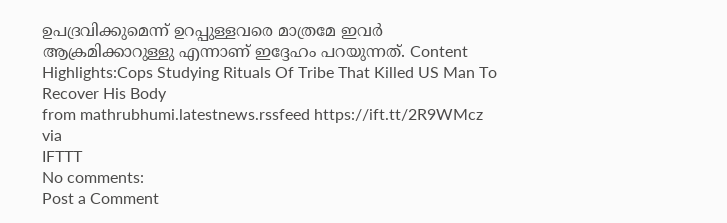ഉപദ്രവിക്കുമെന്ന് ഉറപ്പുള്ളവരെ മാത്രമേ ഇവർ ആക്രമിക്കാറുള്ളു എന്നാണ് ഇദ്ദേഹം പറയുന്നത്. Content Highlights:Cops Studying Rituals Of Tribe That Killed US Man To Recover His Body
from mathrubhumi.latestnews.rssfeed https://ift.tt/2R9WMcz
via
IFTTT
No comments:
Post a Comment